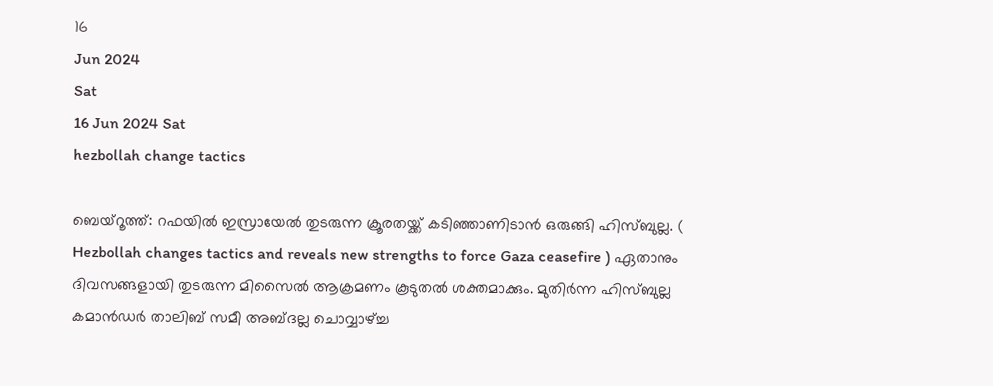16
Jun 2024
Sat
16 Jun 2024 Sat
hezbollah change tactics

ബെയ്‌റൂത്ത്: റഫയില്‍ ഇസ്രായേല്‍ തുടരുന്ന ക്രൂരതയ്ക്ക് കടിഞ്ഞാണിടാന്‍ ഒരുങ്ങി ഹിസ്ബുല്ല. ( Hezbollah changes tactics and reveals new strengths to force Gaza ceasefire ) ഏതാനും ദിവസങ്ങളായി തുടരുന്ന മിസൈല്‍ ആക്രമണം കൂടുതല്‍ ശക്തമാക്കും. മുതിര്‍ന്ന ഹിസ്ബുല്ല കമാന്‍ഡര്‍ താലിബ് സമീ അബ്ദല്ല ചൊവ്വാഴ്ച്ച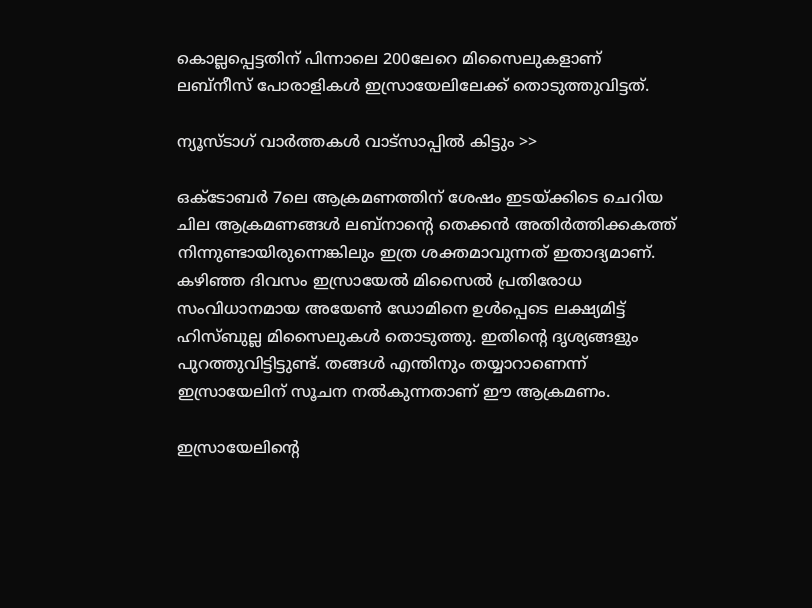കൊല്ലപ്പെട്ടതിന് പിന്നാലെ 200ലേറെ മിസൈലുകളാണ് ലബ്‌നീസ് പോരാളികള്‍ ഇസ്രായേലിലേക്ക് തൊടുത്തുവിട്ടത്.

ന്യൂസ്ടാഗ് വാര്‍ത്തകള്‍ വാട്‌സാപ്പില്‍ കിട്ടും >>

ഒക്ടോബര്‍ 7ലെ ആക്രമണത്തിന് ശേഷം ഇടയ്ക്കിടെ ചെറിയ ചില ആക്രമണങ്ങള്‍ ലബ്‌നാന്റെ തെക്കന്‍ അതിര്‍ത്തിക്കകത്ത് നിന്നുണ്ടായിരുന്നെങ്കിലും ഇത്ര ശക്തമാവുന്നത് ഇതാദ്യമാണ്. കഴിഞ്ഞ ദിവസം ഇസ്രായേല്‍ മിസൈല്‍ പ്രതിരോധ സംവിധാനമായ അയേണ്‍ ഡോമിനെ ഉള്‍പ്പെടെ ലക്ഷ്യമിട്ട് ഹിസ്ബുല്ല മിസൈലുകള്‍ തൊടുത്തു. ഇതിന്റെ ദൃശ്യങ്ങളും പുറത്തുവിട്ടിട്ടുണ്ട്. തങ്ങള്‍ എന്തിനും തയ്യാറാണെന്ന് ഇസ്രായേലിന് സൂചന നല്‍കുന്നതാണ് ഈ ആക്രമണം.

ഇസ്രായേലിന്റെ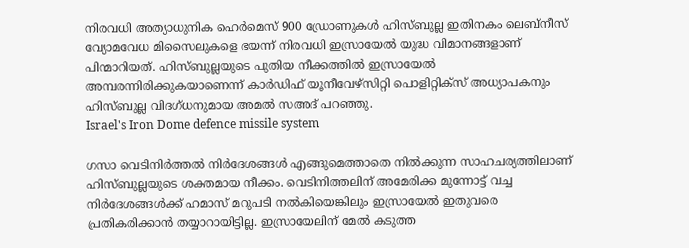നിരവധി അത്യാധുനിക ഹെര്‍മെസ് 900 ഡ്രോണുകള്‍ ഹിസ്ബുല്ല ഇതിനകം ലെബ്‌നീസ് വ്യോമവേധ മിസൈലുകളെ ഭയന്ന് നിരവധി ഇസ്രായേല്‍ യുദ്ധ വിമാനങ്ങളാണ് പിന്മാറിയത്. ഹിസ്ബുല്ലയുടെ പുതിയ നീക്കത്തില്‍ ഇസ്രായേല്‍ അമ്പരന്നിരിക്കുകയാണെന്ന് കാര്‍ഡിഫ് യൂനീവേഴ്‌സിറ്റി പൊളിറ്റിക്‌സ് അധ്യാപകനും ഹിസ്ബുല്ല വിദഗ്ധനുമായ അമല്‍ സഅദ് പറഞ്ഞു.
Israel's Iron Dome defence missile system

ഗസാ വെടിനിര്‍ത്തല്‍ നിര്‍ദേശങ്ങള്‍ എങ്ങുമെത്താതെ നില്‍ക്കുന്ന സാഹചര്യത്തിലാണ് ഹിസ്ബുല്ലയുടെ ശക്തമായ നീക്കം. വെടിനിത്തലിന് അമേരിക്ക മുന്നോട്ട് വച്ച നിര്‍ദേശങ്ങള്‍ക്ക് ഹമാസ് മറുപടി നല്‍കിയെങ്കിലും ഇസ്രായേല്‍ ഇതുവരെ പ്രതികരിക്കാന്‍ തയ്യാറായിട്ടില്ല. ഇസ്രായേലിന് മേല്‍ കടുത്ത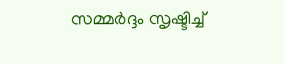സമ്മര്‍ദ്ദം സൃഷ്ടിച്ച്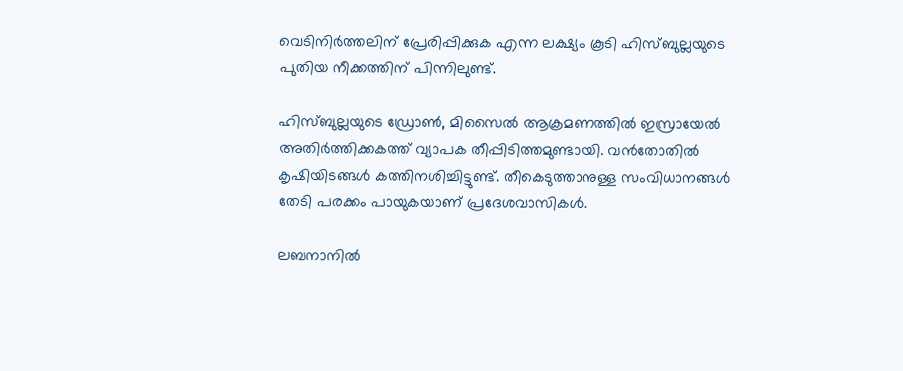വെടിനിര്‍ത്തലിന് പ്രേരിപ്പിക്കുക എന്ന ലക്ഷ്യം കൂടി ഹിസ്ബുല്ലയുടെ പുതിയ നീക്കത്തിന് പിന്നിലുണ്ട്.

ഹിസ്ബുല്ലയുടെ ഡ്രോണ്‍, മിസൈല്‍ ആക്രമണത്തില്‍ ഇസ്രായേല്‍ അതിര്‍ത്തിക്കകത്ത് വ്യാപക തീപ്പിടിത്തമുണ്ടായി. വന്‍തോതില്‍ കൃഷിയിടങ്ങള്‍ കത്തിനശിച്ചിട്ടുണ്ട്. തീകെടുത്താനുള്ള സംവിധാനങ്ങള്‍ തേടി പരക്കം പായുകയാണ് പ്രദേശവാസികള്‍.

ലബനാനില്‍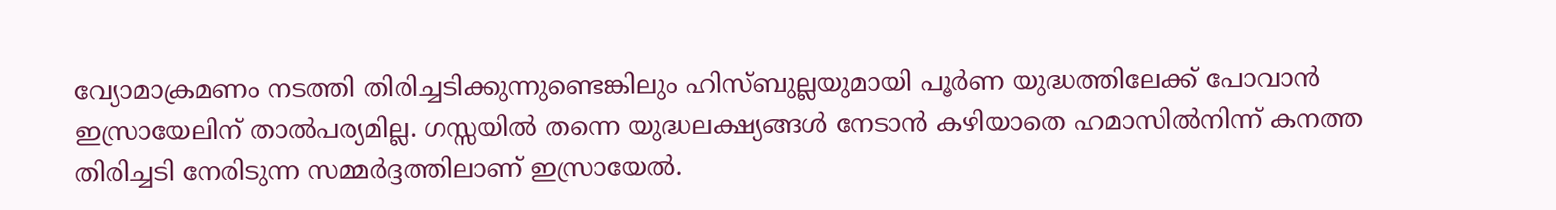വ്യോമാക്രമണം നടത്തി തിരിച്ചടിക്കുന്നുണ്ടെങ്കിലും ഹിസ്ബുല്ലയുമായി പൂര്‍ണ യുദ്ധത്തിലേക്ക് പോവാന്‍ ഇസ്രായേലിന് താല്‍പര്യമില്ല. ഗസ്സയില്‍ തന്നെ യുദ്ധലക്ഷ്യങ്ങള്‍ നേടാന്‍ കഴിയാതെ ഹമാസില്‍നിന്ന് കനത്ത തിരിച്ചടി നേരിടുന്ന സമ്മര്‍ദ്ദത്തിലാണ് ഇസ്രായേല്‍.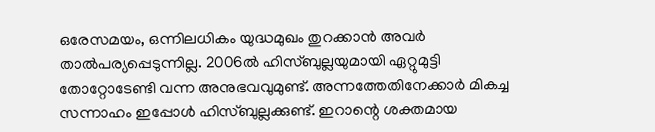ഒരേസമയം, ഒന്നിലധികം യുദ്ധമുഖം തുറക്കാന്‍ അവര്‍ താല്‍പര്യപ്പെടുന്നില്ല. 2006ല്‍ ഹിസ്ബുല്ലയുമായി ഏറ്റുമുട്ടി തോറ്റോടേണ്ടി വന്ന അനുഭവവുമുണ്ട്. അന്നത്തേതിനേക്കാര്‍ മികച്ച സന്നാഹം ഇപ്പോള്‍ ഹിസ്ബുല്ലക്കുണ്ട്. ഇറാന്റെ ശക്തമായ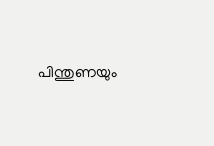പിന്തുണയും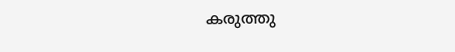കരുത്തു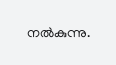നല്‍കുന്നു.